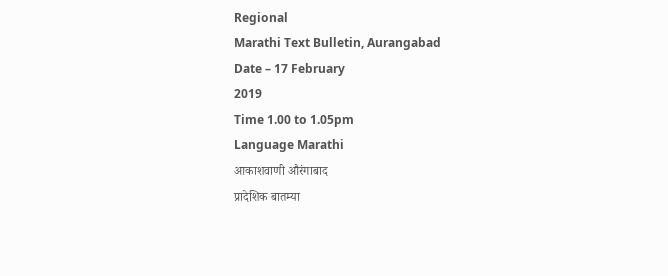Regional
Marathi Text Bulletin, Aurangabad
Date – 17 February
2019
Time 1.00 to 1.05pm
Language Marathi
आकाशवाणी औरंगाबाद
प्रादेशिक बातम्या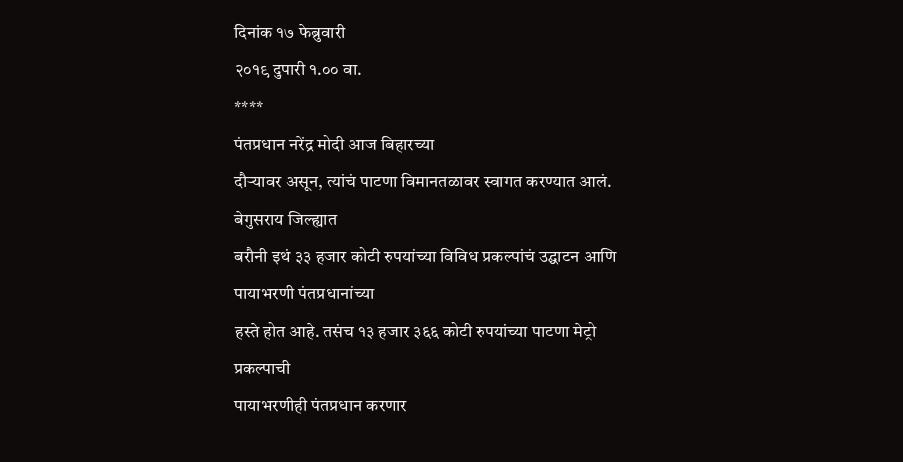दिनांक १७ फेब्रुवारी
२०१९ दुपारी १.०० वा.
****
पंतप्रधान नरेंद्र मोदी आज बिहारच्या
दौऱ्यावर असून, त्यांचं पाटणा विमानतळावर स्वागत करण्यात आलं. बेगुसराय जिल्ह्यात
बरौनी इथं ३३ हजार कोटी रुपयांच्या विविध प्रकल्पांचं उद्घाटन आणि पायाभरणी पंतप्रधानांच्या
हस्ते होत आहे. तसंच १३ हजार ३६६ कोटी रुपयांच्या पाटणा मेट्रो प्रकल्पाची
पायाभरणीही पंतप्रधान करणार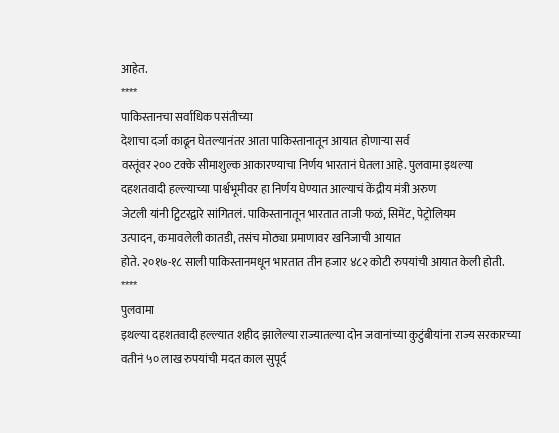आहेत.
****
पाकिस्तानचा सर्वाधिक पसंतीच्या
देशाचा दर्जा काढून घेतल्यानंतर आता पाकिस्तानातून आयात होणाऱ्या सर्व
वस्तूंवर २०० टक्के सीमाशुल्क आकारण्याचा निर्णय भारतानं घेतला आहे. पुलवामा इथल्या
दहशतवादी हल्ल्याच्या पार्श्वभूमीवर हा निर्णय घेण्यात आल्याचं केंद्रीय मंत्री अरुण
जेटली यांनी ट्विटरद्वारे सांगितलं. पाकिस्तानातून भारतात ताजी फळं, सिमेंट, पेट्रोलियम
उत्पादन, कमावलेली कातडी, तसंच मोठ्या प्रमाणावर खनिजाची आयात
होते. २०१७-१८ साली पाकिस्तानमधून भारतात तीन हजार ४८२ कोटी रुपयांची आयात केली होती.
****
पुलवामा
इथल्या दहशतवादी हल्ल्यात शहीद झालेल्या राज्यातल्या दोन जवानांच्या कुटुंबीयांना राज्य सरकारच्या वतीनं ५० लाख रुपयांची मदत काल सुपूर्द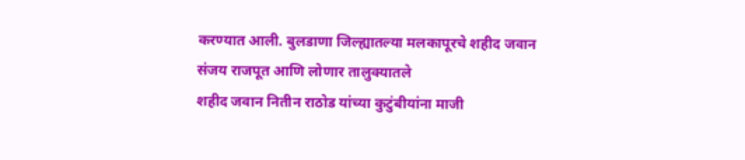करण्यात आली. बुलडाणा जिल्ह्यातल्या मलकापूरचे शहीद जवान संजय राजपूत आणि लोणार तालुक्यातले
शहीद जवान नितीन राठोड यांच्या कुटुंबीयांना माजी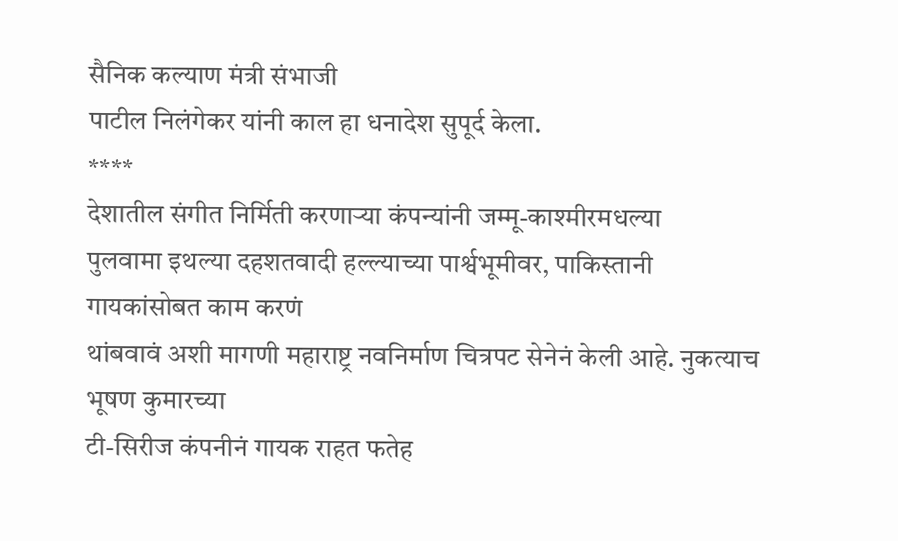सैनिक कल्याण मंत्री संभाजी
पाटील निलंगेकर यांनी काल हा धनादेश सुपूर्द केला.
****
देशातील संगीत निर्मिती करणाऱ्या कंपन्यांनी जम्मू-काश्मीरमधल्या
पुलवामा इथल्या दहशतवादी हल्ल्याच्या पार्श्वभूमीवर, पाकिस्तानी गायकांसोबत काम करणं
थांबवावं अशी मागणी महाराष्ट्र नवनिर्माण चित्रपट सेनेनं केली आहे. नुकत्याच भूषण कुमारच्या
टी-सिरीज कंपनीनं गायक राहत फतेह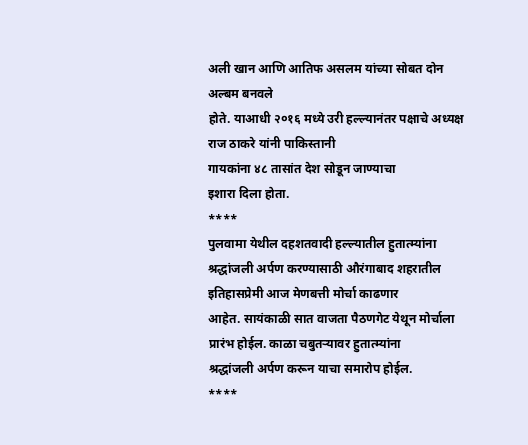अली खान आणि आतिफ असलम यांच्या सोबत दोन अल्बम बनवले
होते. याआधी २०१६ मध्ये उरी हल्ल्यानंतर पक्षाचे अध्यक्ष राज ठाकरे यांनी पाकिस्तानी
गायकांना ४८ तासांत देश सोडून जाण्याचा
इशारा दिला होता.
****
पुलवामा येथील दहशतवादी हल्ल्यातील हुतात्म्यांना
श्रद्धांजली अर्पण करण्यासाठी औरंगाबाद शहरातील इतिहासप्रेमी आज मेणबत्ती मोर्चा काढणार
आहेत. सायंकाळी सात वाजता पैठणगेट येथून मोर्चाला प्रारंभ होईल. काळा चबुतऱ्यावर हुतात्म्यांना
श्रद्धांजली अर्पण करून याचा समारोप होईल.
****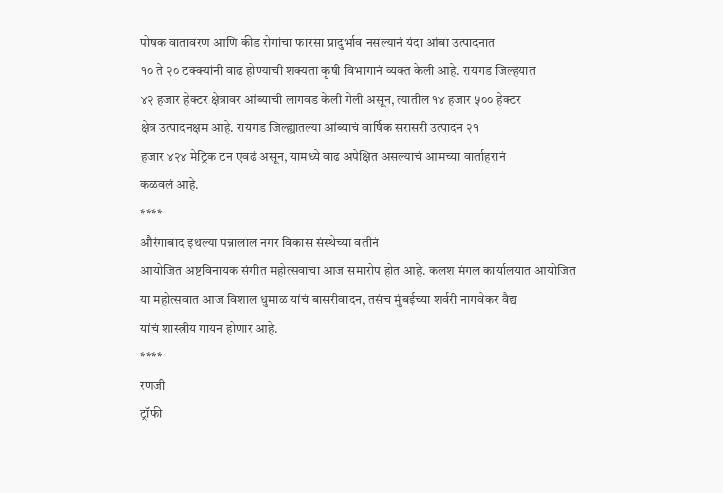पोषक वातावरण आणि कीड रोगांचा फारसा प्रादुर्भाव नसल्यानं यंदा आंबा उत्पादनात
१० ते २० टक्क्यांनी वाढ होण्याची शक्यता कृषी विभागानं व्यक्त केली आहे. रायगड जिल्हयात
४२ हजार हेक्टर क्षेत्रावर आंब्याची लागवड केली गेली असून, त्यातील १४ हजार ५०० हेक्टर
क्षेत्र उत्पादनक्षम आहे. रायगड जिल्ह्यातल्या आंब्याचं वार्षिक सरासरी उत्पादन २१
हजार ४२४ मेट्रिक टन एवढं असून, यामध्ये वाढ अपेक्षित असल्याचं आमच्या वार्ताहरानं
कळवलं आहे.
****
औरंगाबाद इथल्या पन्नालाल नगर विकास संस्थेच्या वतीनं
आयोजित अष्टविनायक संगीत महोत्सवाचा आज समारोप होत आहे. कलश मंगल कार्यालयात आयोजित
या महोत्सवात आज विशाल धुमाळ यांचं बासरीवादन, तसंच मुंबईच्या शर्वरी नागवेकर वैद्य
यांचं शास्त्रीय गायन होणार आहे.
****
रणजी
ट्रॉफी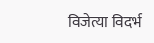विजेत्या विदर्भ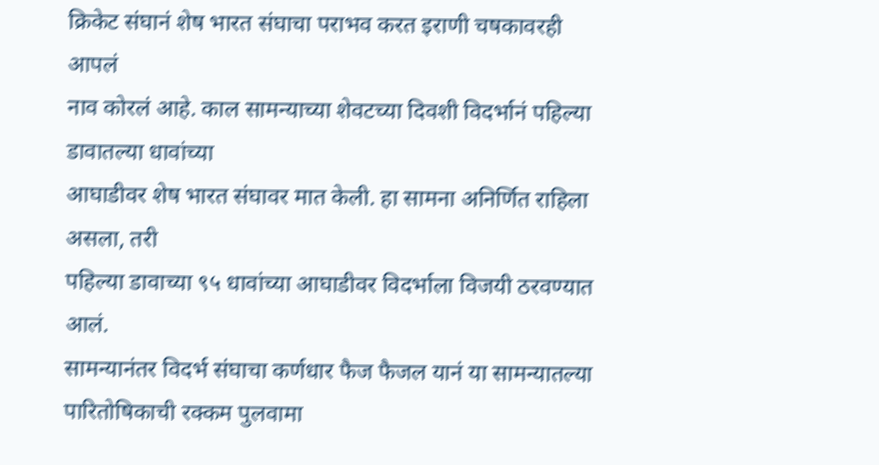क्रिकेट संघानं शेष भारत संघाचा पराभव करत इराणी चषकावरही आपलं
नाव कोरलं आहे. काल सामन्याच्या शेवटच्या दिवशी विदर्भानं पहिल्या डावातल्या धावांच्या
आघाडीवर शेष भारत संघावर मात केली. हा सामना अनिर्णित राहिला असला, तरी
पहिल्या डावाच्या ९५ धावांच्या आघाडीवर विदर्भाला विजयी ठरवण्यात आलं.
सामन्यानंतर विदर्भ संघाचा कर्णधार फैज फैजल यानं या सामन्यातल्या पारितोषिकाची रक्कम पुलवामा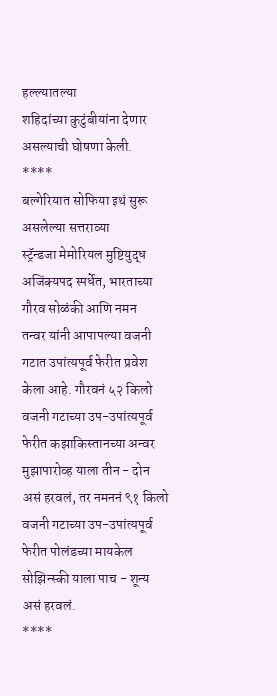हल्ल्यातल्या
शहिदांच्या कुटुंबीयांना देणार असल्याची घोषणा केली.
****
बल्गेरियात सोफिया इथं सुरू असलेल्या सत्तराव्या
स्ट्रॅन्डजा मेमोरियल मुष्टियुद्ध अजिंक्यपद स्पर्धेत, भारताच्या गौरव सोळंकी आणि नमन
तन्वर यांनी आपापल्या वजनी गटात उपांत्यपूर्व फेरीत प्रवेश केला आहे. गौरवनं ५२ किलो
वजनी गटाच्या उप-उपांत्यपूर्व फेरीत कझाकिस्तानच्या अन्वर मुझापारोव्ह याला तीन - दोन
असं हरवलं, तर नमननं ९१ किलो वजनी गटाच्या उप-उपांत्यपूर्व फेरीत पोलंडच्या मायकेल
सोझिन्स्की याला पाच - शून्य असं हरवलं.
****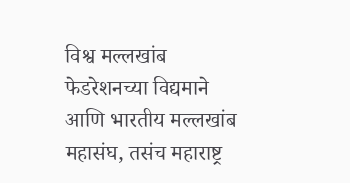विश्व मल्लखांब फेडरेशनच्या विद्यमाने
आणि भारतीय मल्लखांब महासंघ, तसंच महाराष्ट्र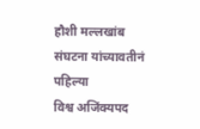हौशी मल्लखांब संघटना यांच्यावतीनं पहिल्या
विश्व अजिंक्यपद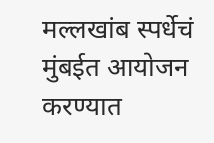मल्लखांब स्पर्धेचं मुंबईत आयोजन करण्यात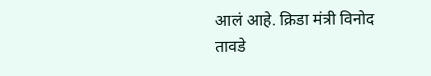आलं आहे. क्रिडा मंत्री विनोद
तावडे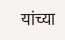यांच्या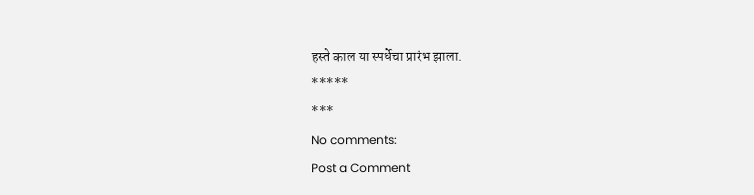हस्ते काल या स्पर्धेचा प्रारंभ झाला.
*****
***
No comments:
Post a Comment